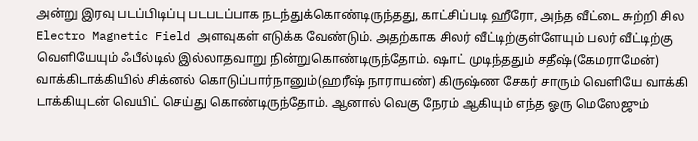அன்று இரவு படப்பிடிப்பு படபடப்பாக நடந்துக்கொண்டிருந்தது, காட்சிப்படி ஹீரோ, அந்த வீட்டை சுற்றி சில Electro Magnetic Field அளவுகள் எடுக்க வேண்டும். அதற்காக சிலர் வீட்டிற்குள்ளேயும் பலர் வீட்டிற்கு வெளியேயும் ஃபீல்டில் இல்லாதவாறு நின்றுகொண்டிருந்தோம். ஷாட் முடிந்ததும் சதீஷ்(கேமராமேன்) வாக்கிடாக்கியில் சிக்னல் கொடுப்பார்நானும்(ஹரீஷ் நாராயண்) கிருஷ்ண சேகர் சாரும் வெளியே வாக்கி டாக்கியுடன் வெயிட் செய்து கொண்டிருந்தோம். ஆனால் வெகு நேரம் ஆகியும் எந்த ஓரு மெஸேஜும்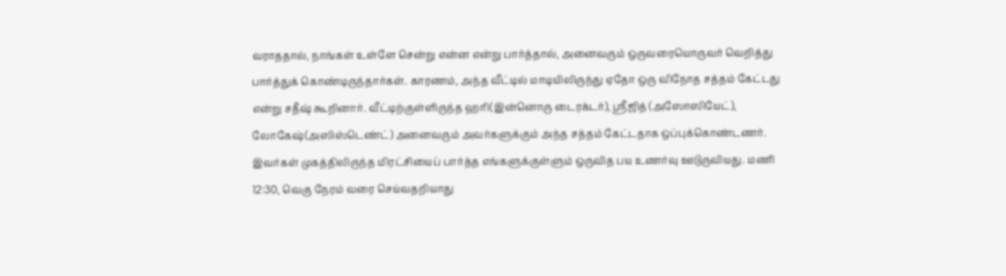வராததால், நாங்கள் உள்ளே சென்று என்ன என்று பார்த்தால், அனைவரும் ஒருவரையொருவர் வெறித்து பார்த்துக் கொண்டிருந்தார்கள். காரணம், அந்த வீட்டில் மாடியிலிருந்து ஏதோ ஒரு விநோத சத்தம் கேட்டது என்று சதீஷ் கூறினார். வீட்டிற்குள்ளிருந்த ஹரி(இன்னொரு டைரக்டர்), ஸ்ரீஜித் (அஸோஸியேட்), லோகேஷ்(அஸிஸ்டெண்ட்) அனைவரும் அவர்களுக்கும் அந்த சத்தம் கேட்டதாக ஒப்புக்கொண்டணர்.
இவர்கள் முகத்திலிருந்த மிரட்சியைப் பார்த்த எங்களுக்குள்ளும் ஒருவித பய உணர்வு ஊடுருவியது. மணி 12:30, வெகு நேரம் வரை செய்வதறியாது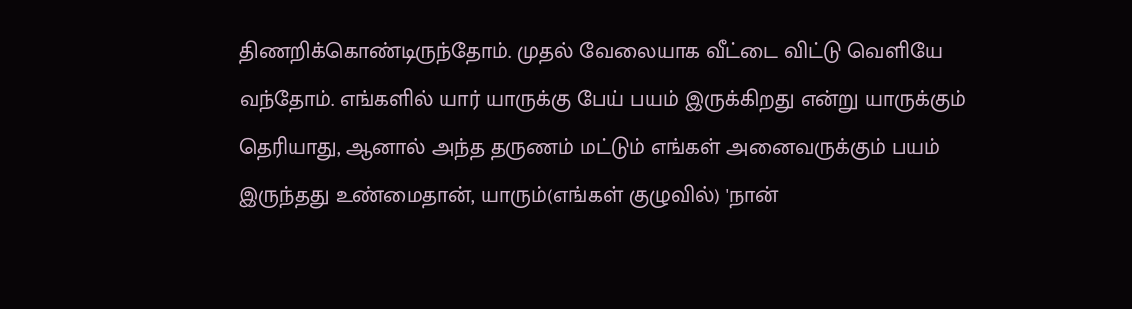திணறிக்கொண்டிருந்தோம். முதல் வேலையாக வீட்டை விட்டு வெளியே வந்தோம். எங்களில் யார் யாருக்கு பேய் பயம் இருக்கிறது என்று யாருக்கும் தெரியாது, ஆனால் அந்த தருணம் மட்டும் எங்கள் அனைவருக்கும் பயம் இருந்தது உண்மைதான், யாரும்(எங்கள் குழுவில்) 'நான்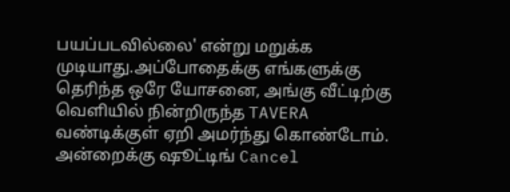பயப்படவில்லை' என்று மறுக்க முடியாது.அப்போதைக்கு எங்களுக்கு தெரிந்த ஒரே யோசனை, அங்கு வீட்டிற்கு வெளியில் நின்றிருந்த TAVERA வண்டிக்குள் ஏறி அமர்ந்து கொண்டோம். அன்றைக்கு ஷூட்டிங் Cancel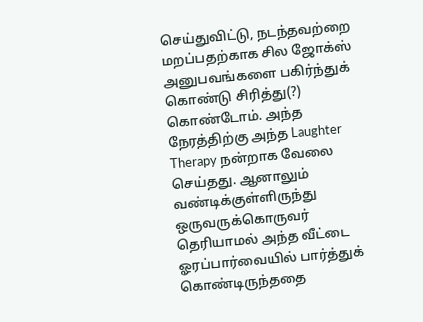செய்துவிட்டு, நடந்தவற்றை மறப்பதற்காக சில ஜோக்ஸ் அனுபவங்களை பகிர்ந்துக் கொண்டு சிரித்து(?) கொண்டோம். அந்த நேரத்திற்கு அந்த Laughter Therapy நன்றாக வேலை செய்தது. ஆனாலும் வண்டிக்குள்ளிருந்து ஒருவருக்கொருவர் தெரியாமல் அந்த வீட்டை ஓரப்பார்வையில் பார்த்துக் கொண்டிருந்ததை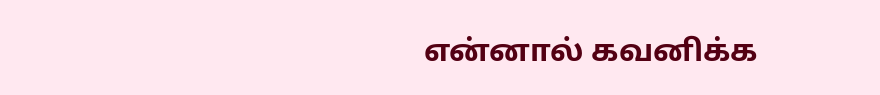என்னால் கவனிக்க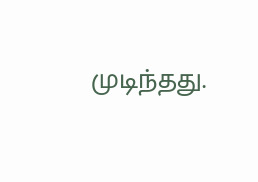முடிந்தது.